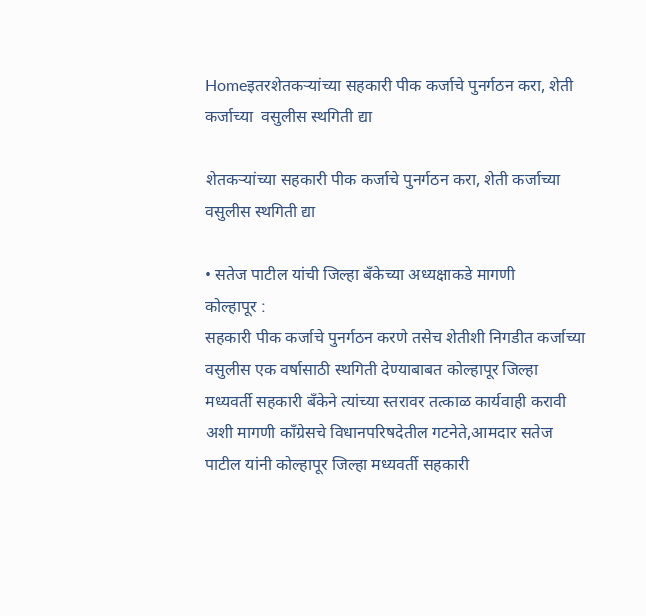Homeइतरशेतकऱ्यांच्या सहकारी पीक कर्जाचे पुनर्गठन करा, शेती कर्जाच्या  वसुलीस स्थगिती द्या

शेतकऱ्यांच्या सहकारी पीक कर्जाचे पुनर्गठन करा, शेती कर्जाच्या  वसुलीस स्थगिती द्या

• सतेज पाटील यांची जिल्हा बँकेच्या अध्यक्षाकडे मागणी
कोल्हापूर :
सहकारी पीक कर्जाचे पुनर्गठन करणे तसेच शेतीशी निगडीत कर्जाच्या वसुलीस एक वर्षासाठी स्थगिती देण्याबाबत कोल्हापूर जिल्हा मध्यवर्ती सहकारी बँकेने त्यांच्या स्तरावर तत्काळ कार्यवाही करावी अशी मागणी काँग्रेसचे विधानपरिषदेतील गटनेते,आमदार सतेज पाटील यांनी कोल्हापूर जिल्हा मध्यवर्ती सहकारी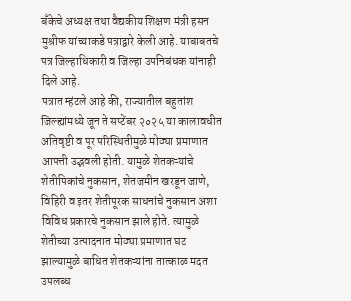बँकेचे अध्यक्ष तथा वैद्यकीय शिक्षण मंत्री हसन मुश्रीफ यांच्याकडे पत्राद्वारे केली आहे. याबाबतचे पत्र जिल्हाधिकारी व जिल्हा उपनिबंधक यांनाही दिले आहे.
पत्रात म्हंटले आहे की, राज्यातील बहुतांश जिल्ह्यांमध्ये जून ते सप्टेंबर २०२५ या कालावधीत अतिवृष्टी व पूर परिस्थितीमुळे मोठ्या प्रमाणात आपत्ती उद्भवली होती. यामुळे शेतकऱ्यांचे शेतीपिकांचे नुकसान, शेतजमीन खरडून जाणे, विहिरी व इतर शेतीपूरक साधनांचे नुकसान अशा विविध प्रकारचे नुकसान झाले होते. त्यामुळे शेतीच्या उत्पादनात मोठ्या प्रमाणात घट झाल्यामुळे बाधित शेतकऱ्यांना तात्काळ मदत उपलब्ध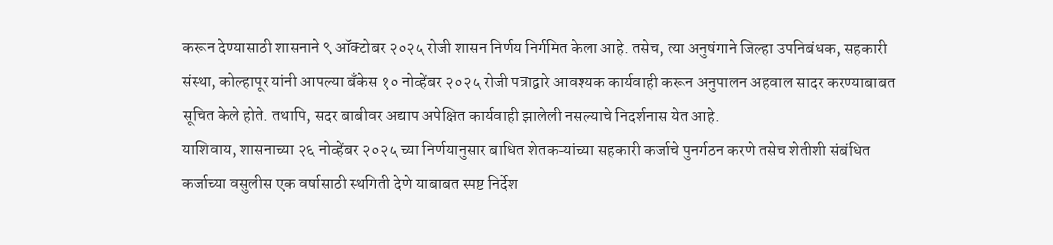करून देण्यासाठी शासनाने ९ ऑक्टोबर २०२५ रोजी शासन निर्णय निर्गमित केला आहे. तसेच, त्या अनुषंगाने जिल्हा उपनिबंधक, सहकारी संस्था, कोल्हापूर यांनी आपल्या बँकेस १० नोव्हेंबर २०२५ रोजी पत्राद्वारे आवश्यक कार्यवाही करून अनुपालन अहवाल सादर करण्याबाबत सूचित केले होते. तथापि, सदर बाबीवर अद्याप अपेक्षित कार्यवाही झालेली नसल्याचे निदर्शनास येत आहे.
याशिवाय, शासनाच्या २६ नोव्हेंबर २०२५ च्या निर्णयानुसार बाधित शेतकऱ्यांच्या सहकारी कर्जाचे पुनर्गठन करणे तसेच शेतीशी संबंधित कर्जाच्या वसुलीस एक वर्षासाठी स्थगिती देणे याबाबत स्पष्ट निर्देश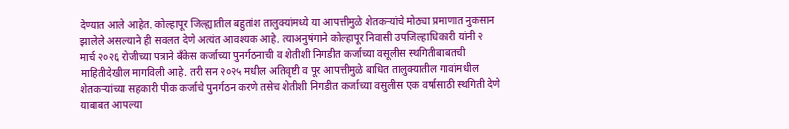देण्यात आले आहेत. कोल्हापूर जिल्ह्यातील बहुतांश तालुक्यांमध्ये या आपत्तीमुळे शेतकऱ्यांचे मोठ्या प्रमाणात नुकसान झालेले असल्याने ही सवलत देणे अत्यंत आवश्यक आहे. त्याअनुषंगाने कोल्हापूर निवासी उपजिल्हाधिकारी यांनी २ मार्च २०२६ रोजीच्या पत्राने बँकेस कर्जाच्या पुनर्गठनाची व शेतीशी निगडीत कर्जाच्या वसूलीस स्थगितीबाबतची माहितीदेखील मागविली आहे. तरी सन २०२५ मधील अतिवृष्टी व पूर आपत्तीमुळे बाधित तालुक्यातील गावांमधील शेतकऱ्यांच्या सहकारी पीक कर्जाचे पुनर्गठन करणे तसेच शेतीशी निगडीत कर्जाच्या वसुलीस एक वर्षासाठी स्थगिती देणे याबाबत आपल्या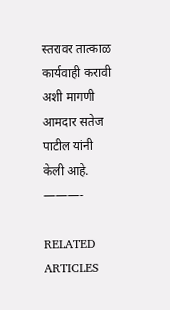स्तरावर तात्काळ कार्यवाही करावी अशी मागणी आमदार सतेज पाटील यांनी केली आहे.
———-

RELATED ARTICLES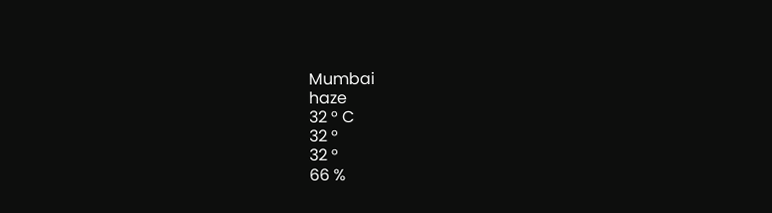Mumbai
haze
32 ° C
32 °
32 °
66 %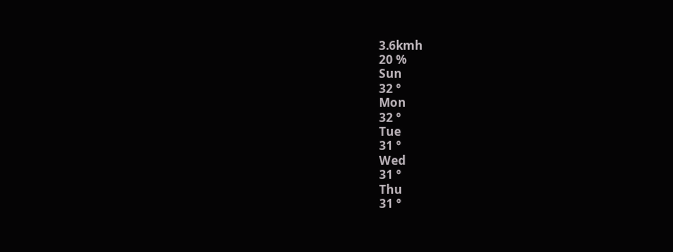3.6kmh
20 %
Sun
32 °
Mon
32 °
Tue
31 °
Wed
31 °
Thu
31 °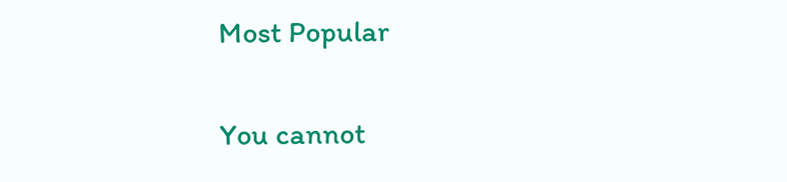Most Popular

You cannot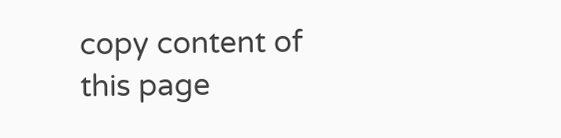copy content of this page